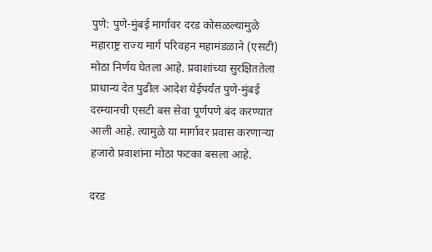पुणे: पुणे-मुंबई मार्गावर दरड कोसळल्यामुळे महाराष्ट्र राज्य मार्ग परिवहन महामंडळाने (एसटी) मोठा निर्णय घेतला आहे. प्रवाशांच्या सुरक्षिततेला प्राधान्य देत पुढील आदेश येईपर्यंत पुणे-मुंबई दरम्यानची एसटी बस सेवा पूर्णपणे बंद करण्यात आली आहे. त्यामुळे या मार्गावर प्रवास करणाऱ्या हजारो प्रवाशांना मोठा फटका बसला आहे.

दरड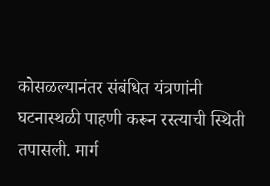कोसळल्यानंतर संबंधित यंत्रणांनी घटनास्थळी पाहणी करून रस्त्याची स्थिती तपासली. मार्ग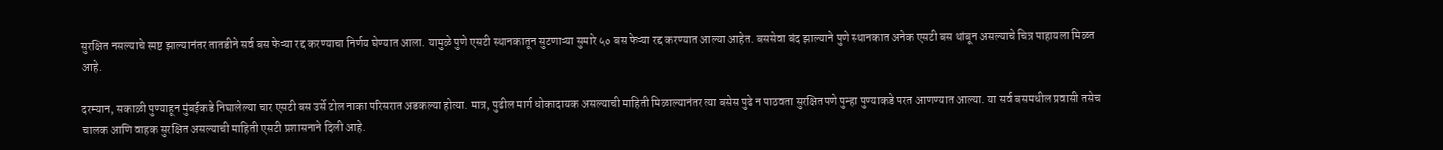सुरक्षित नसल्याचे स्पष्ट झाल्यानंतर तातडीने सर्व बस फेऱ्या रद्द करण्याचा निर्णय घेण्यात आला. यामुळे पुणे एसटी स्थानकातून सुटणाऱ्या सुमारे ५० बस फेऱ्या रद्द करण्यात आल्या आहेत. बससेवा बंद झाल्याने पुणे स्थानकात अनेक एसटी बस थांबून असल्याचे चित्र पाहायला मिळत आहे.

दरम्यान, सकाळी पुण्याहून मुंबईकडे निघालेल्या चार एसटी बस उर्से टोल नाका परिसरात अडकल्या होत्या. मात्र, पुढील मार्ग धोकादायक असल्याची माहिती मिळाल्यानंतर त्या बसेस पुढे न पाठवता सुरक्षितपणे पुन्हा पुण्याकडे परत आणण्यात आल्या. या सर्व बसमधील प्रवासी तसेच चालक आणि वाहक सुरक्षित असल्याची माहिती एसटी प्रशासनाने दिली आहे.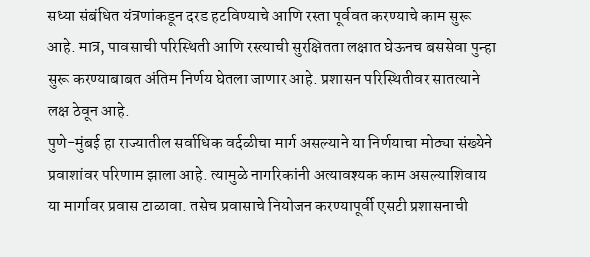सध्या संबंधित यंत्रणांकडून दरड हटविण्याचे आणि रस्ता पूर्ववत करण्याचे काम सुरू आहे. मात्र, पावसाची परिस्थिती आणि रस्त्याची सुरक्षितता लक्षात घेऊनच बससेवा पुन्हा सुरू करण्याबाबत अंतिम निर्णय घेतला जाणार आहे. प्रशासन परिस्थितीवर सातत्याने लक्ष ठेवून आहे.
पुणे-मुंबई हा राज्यातील सर्वाधिक वर्दळीचा मार्ग असल्याने या निर्णयाचा मोठ्या संख्येने प्रवाशांवर परिणाम झाला आहे. त्यामुळे नागरिकांनी अत्यावश्यक काम असल्याशिवाय या मार्गावर प्रवास टाळावा. तसेच प्रवासाचे नियोजन करण्यापूर्वी एसटी प्रशासनाची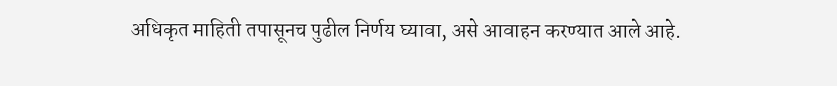अधिकृत माहिती तपासूनच पुढील निर्णय घ्यावा, असे आवाहन करण्यात आले आहे.